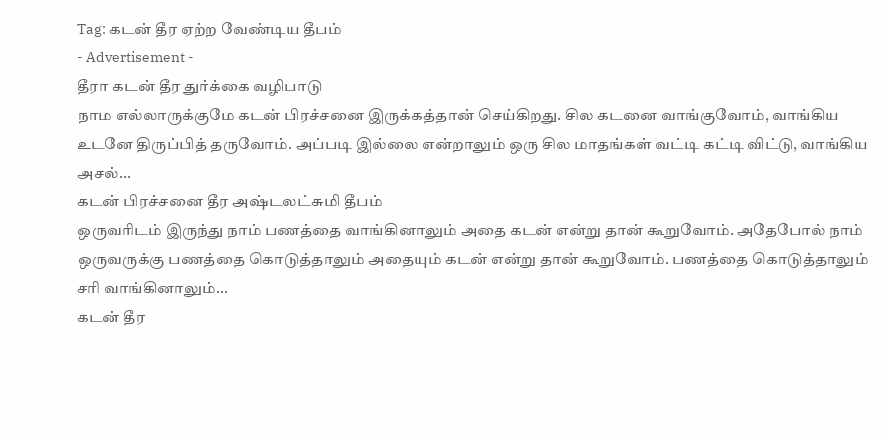Tag: கடன் தீர ஏற்ற வேண்டிய தீபம்
- Advertisement -
தீரா கடன் தீர துர்க்கை வழிபாடு
நாம எல்லாருக்குமே கடன் பிரச்சனை இருக்கத்தான் செய்கிறது. சில கடனை வாங்குவோம், வாங்கிய உடனே திருப்பித் தருவோம். அப்படி இல்லை என்றாலும் ஒரு சில மாதங்கள் வட்டி கட்டி விட்டு, வாங்கிய அசல்...
கடன் பிரச்சனை தீர அஷ்டலட்சுமி தீபம்
ஒருவரிடம் இருந்து நாம் பணத்தை வாங்கினாலும் அதை கடன் என்று தான் கூறுவோம். அதேபோல் நாம் ஒருவருக்கு பணத்தை கொடுத்தாலும் அதையும் கடன் என்று தான் கூறுவோம். பணத்தை கொடுத்தாலும் சரி வாங்கினாலும்...
கடன் தீர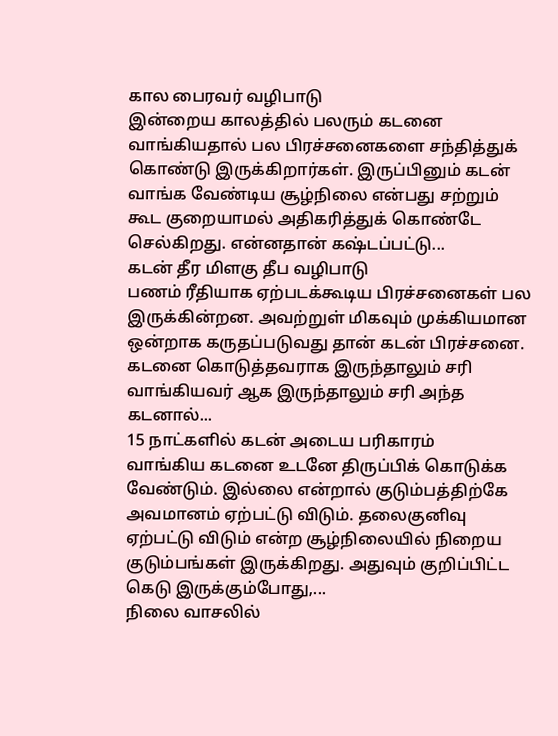கால பைரவர் வழிபாடு
இன்றைய காலத்தில் பலரும் கடனை வாங்கியதால் பல பிரச்சனைகளை சந்தித்துக் கொண்டு இருக்கிறார்கள். இருப்பினும் கடன் வாங்க வேண்டிய சூழ்நிலை என்பது சற்றும் கூட குறையாமல் அதிகரித்துக் கொண்டே செல்கிறது. என்னதான் கஷ்டப்பட்டு...
கடன் தீர மிளகு தீப வழிபாடு
பணம் ரீதியாக ஏற்படக்கூடிய பிரச்சனைகள் பல இருக்கின்றன. அவற்றுள் மிகவும் முக்கியமான ஒன்றாக கருதப்படுவது தான் கடன் பிரச்சனை. கடனை கொடுத்தவராக இருந்தாலும் சரி வாங்கியவர் ஆக இருந்தாலும் சரி அந்த கடனால்...
15 நாட்களில் கடன் அடைய பரிகாரம்
வாங்கிய கடனை உடனே திருப்பிக் கொடுக்க வேண்டும். இல்லை என்றால் குடும்பத்திற்கே அவமானம் ஏற்பட்டு விடும். தலைகுனிவு ஏற்பட்டு விடும் என்ற சூழ்நிலையில் நிறைய குடும்பங்கள் இருக்கிறது. அதுவும் குறிப்பிட்ட கெடு இருக்கும்போது,...
நிலை வாசலில்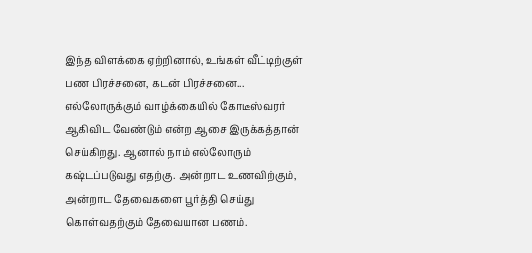இந்த விளக்கை ஏற்றினால், உங்கள் வீட்டிற்குள் பண பிரச்சனை, கடன் பிரச்சனை...
எல்லோருக்கும் வாழ்க்கையில் கோடீஸ்வரர் ஆகிவிட வேண்டும் என்ற ஆசை இருக்கத்தான் செய்கிறது. ஆனால் நாம் எல்லோரும் கஷ்டப்படுவது எதற்கு. அன்றாட உணவிற்கும், அன்றாட தேவைகளை பூர்த்தி செய்து கொள்வதற்கும் தேவையான பணம்.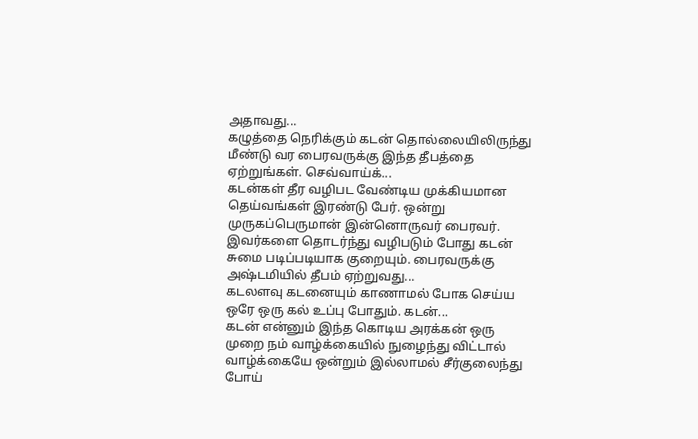அதாவது...
கழுத்தை நெரிக்கும் கடன் தொல்லையிலிருந்து மீண்டு வர பைரவருக்கு இந்த தீபத்தை ஏற்றுங்கள். செவ்வாய்க்...
கடன்கள் தீர வழிபட வேண்டிய முக்கியமான தெய்வங்கள் இரண்டு பேர். ஒன்று முருகப்பெருமான் இன்னொருவர் பைரவர். இவர்களை தொடர்ந்து வழிபடும் போது கடன் சுமை படிப்படியாக குறையும். பைரவருக்கு அஷ்டமியில் தீபம் ஏற்றுவது...
கடலளவு கடனையும் காணாமல் போக செய்ய ஒரே ஒரு கல் உப்பு போதும். கடன்...
கடன் என்னும் இந்த கொடிய அரக்கன் ஒரு முறை நம் வாழ்க்கையில் நுழைந்து விட்டால் வாழ்க்கையே ஒன்றும் இல்லாமல் சீர்குலைந்து போய்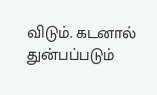விடும். கடனால் துன்பப்படும்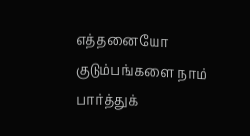எத்தனையோ குடும்பங்களை நாம் பார்த்துக்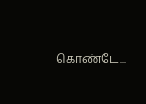கொண்டே...